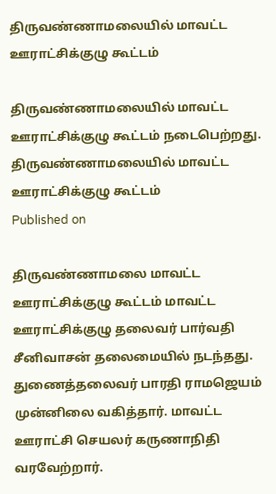திருவண்ணாமலையில் மாவட்ட ஊராட்சிக்குழு கூட்டம்

திருவண்ணாமலையில் மாவட்ட ஊராட்சிக்குழு கூட்டம் நடைபெற்றது.
திருவண்ணாமலையில் மாவட்ட ஊராட்சிக்குழு கூட்டம்
Published on

திருவண்ணாமலை மாவட்ட ஊராட்சிக்குழு கூட்டம் மாவட்ட ஊராட்சிக்குழு தலைவர் பார்வதி சீனிவாசன் தலைமையில் நடந்தது. துணைத்தலைவர் பாரதி ராமஜெயம் முன்னிலை வகித்தார். மாவட்ட ஊராட்சி செயலர் கருணாநிதி வரவேற்றார்.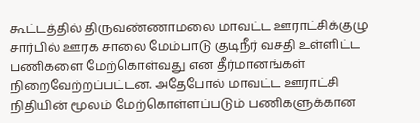கூட்டத்தில் திருவண்ணாமலை மாவட்ட ஊராட்சிக்குழு சார்பில் ஊரக சாலை மேம்பாடு குடிநீர் வசதி உள்ளிட்ட பணிகளை மேற்கொள்வது என தீர்மானங்கள் நிறைவேற்றப்பட்டன. அதேபோல் மாவட்ட ஊராட்சி நிதியின் மூலம் மேற்கொள்ளப்படும் பணிகளுக்கான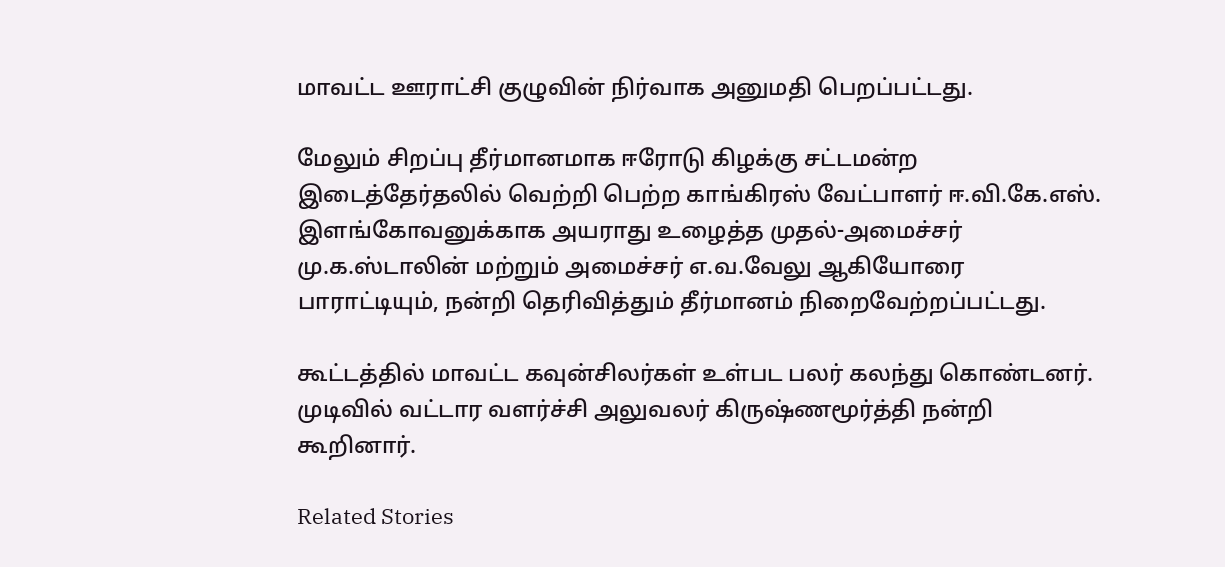மாவட்ட ஊராட்சி குழுவின் நிர்வாக அனுமதி பெறப்பட்டது.

மேலும் சிறப்பு தீர்மானமாக ஈரோடு கிழக்கு சட்டமன்ற இடைத்தேர்தலில் வெற்றி பெற்ற காங்கிரஸ் வேட்பாளர் ஈ.வி.கே.எஸ். இளங்கோவனுக்காக அயராது உழைத்த முதல்-அமைச்சர் மு.க.ஸ்டாலின் மற்றும் அமைச்சர் எ.வ.வேலு ஆகியோரை பாராட்டியும், நன்றி தெரிவித்தும் தீர்மானம் நிறைவேற்றப்பட்டது.

கூட்டத்தில் மாவட்ட கவுன்சிலர்கள் உள்பட பலர் கலந்து கொண்டனர். முடிவில் வட்டார வளர்ச்சி அலுவலர் கிருஷ்ணமூர்த்தி நன்றி கூறினார்.

Related Stories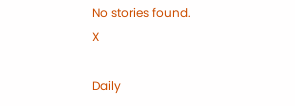No stories found.
X

Daily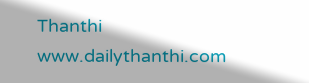Thanthi
www.dailythanthi.com